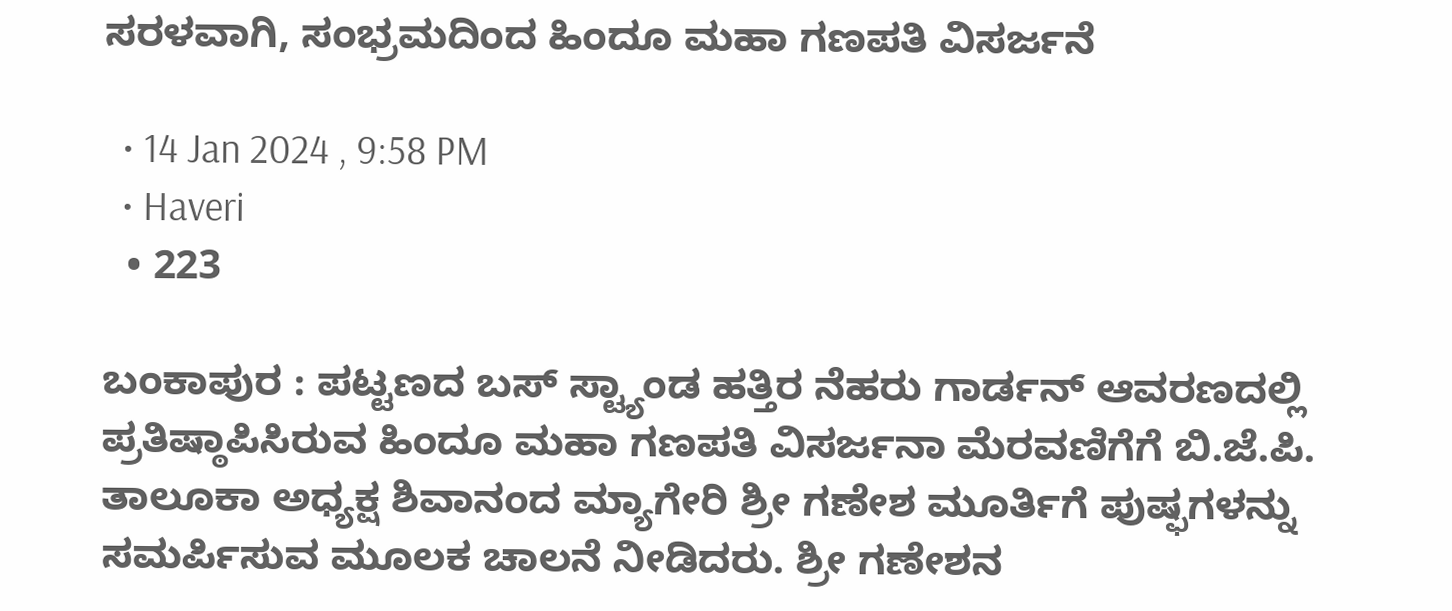ಸರಳವಾಗಿ, ಸಂಭ್ರಮದಿಂದ ಹಿಂದೂ ಮಹಾ ಗಣಪತಿ ವಿಸರ್ಜನೆ

  • 14 Jan 2024 , 9:58 PM
  • Haveri
  • 223

ಬಂಕಾಪುರ : ಪಟ್ಟಣದ ಬಸ್ ಸ್ಟ್ಯಾಂಡ ಹತ್ತಿರ ನೆಹರು ಗಾರ್ಡನ್ ಆವರಣದಲ್ಲಿ ಪ್ರತಿಷ್ಠಾಪಿಸಿರುವ ಹಿಂದೂ ಮಹಾ ಗಣಪತಿ ವಿಸರ್ಜನಾ ಮೆರವಣಿಗೆಗೆ ಬಿ.ಜೆ.ಪಿ. ತಾಲೂಕಾ ಅಧ್ಯಕ್ಷ ಶಿವಾನಂದ ಮ್ಯಾಗೇರಿ ಶ್ರೀ ಗಣೇಶ ಮೂರ್ತಿಗೆ ಪುಷ್ಫಗಳನ್ನು ಸಮರ್ಪಿಸುವ ಮೂಲಕ ಚಾಲನೆ ನೀಡಿದರು. ಶ್ರೀ ಗಣೇಶನ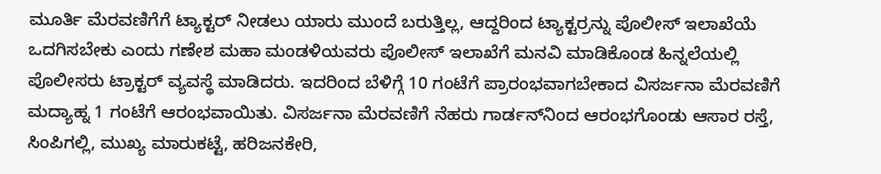ಮೂರ್ತಿ ಮೆರವಣಿಗೆಗೆ ಟ್ಯಾಕ್ಟರ್ ನೀಡಲು ಯಾರು ಮುಂದೆ ಬರುತ್ತಿಲ್ಲ, ಆದ್ದರಿಂದ ಟ್ಯಾಕ್ಟರ್‍ರನ್ನು ಪೊಲೀಸ್ ಇಲಾಖೆಯೆ ಒದಗಿಸಬೇಕು ಎಂದು ಗಣೇಶ ಮಹಾ ಮಂಡಳಿಯವರು ಪೊಲೀಸ್ ಇಲಾಖೆಗೆ ಮನವಿ ಮಾಡಿಕೊಂಡ ಹಿನ್ನಲೆಯಲ್ಲಿ ಪೊಲೀಸರು ಟ್ರಾಕ್ಟರ್ ವ್ಯವಸ್ಥೆ ಮಾಡಿದರು. ಇದರಿಂದ ಬೆಳಿಗ್ಗೆ 10 ಗಂಟೆಗೆ ಪ್ರಾರಂಭವಾಗಬೇಕಾದ ವಿಸರ್ಜನಾ ಮೆರವಣಿಗೆ ಮದ್ಯಾಹ್ನ 1 ಗಂಟೆಗೆ ಆರಂಭವಾಯಿತು. ವಿಸರ್ಜನಾ ಮೆರವಣಿಗೆ ನೆಹರು ಗಾರ್ಡನ್‍ನಿಂದ ಆರಂಭಗೊಂಡು ಆಸಾರ ರಸ್ತೆ, ಸಿಂಪಿಗಲ್ಲಿ, ಮುಖ್ಯ ಮಾರುಕಟ್ಟೆ, ಹರಿಜನಕೇರಿ,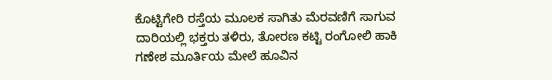ಕೊಟ್ಟಿಗೇರಿ ರಸ್ತೆಯ ಮೂಲಕ ಸಾಗಿತು ಮೆರವಣಿಗೆ ಸಾಗುವ ದಾರಿಯಲ್ಲಿ ಭಕ್ತರು ತಳಿರು, ತೋರಣ ಕಟ್ಟಿ ರಂಗೋಲಿ ಹಾಕಿ ಗಣೇಶ ಮೂರ್ತಿಯ ಮೇಲೆ ಹೂವಿನ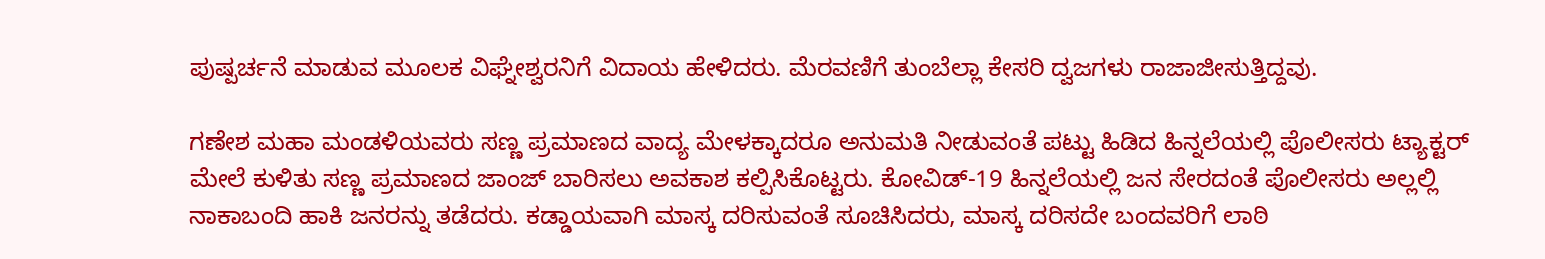ಪುಷ್ಪರ್ಚನೆ ಮಾಡುವ ಮೂಲಕ ವಿಘ್ನೇಶ್ವರನಿಗೆ ವಿದಾಯ ಹೇಳಿದರು. ಮೆರವಣಿಗೆ ತುಂಬೆಲ್ಲಾ ಕೇಸರಿ ದ್ವಜಗಳು ರಾಜಾಜೀಸುತ್ತಿದ್ದವು.

ಗಣೇಶ ಮಹಾ ಮಂಡಳಿಯವರು ಸಣ್ಣ ಪ್ರಮಾಣದ ವಾದ್ಯ ಮೇಳಕ್ಕಾದರೂ ಅನುಮತಿ ನೀಡುವಂತೆ ಪಟ್ಟು ಹಿಡಿದ ಹಿನ್ನಲೆಯಲ್ಲಿ ಪೊಲೀಸರು ಟ್ಯಾಕ್ಟರ್ ಮೇಲೆ ಕುಳಿತು ಸಣ್ಣ ಪ್ರಮಾಣದ ಜಾಂಜ್ ಬಾರಿಸಲು ಅವಕಾಶ ಕಲ್ಪಿಸಿಕೊಟ್ಟರು. ಕೋವಿಡ್-19 ಹಿನ್ನಲೆಯಲ್ಲಿ ಜನ ಸೇರದಂತೆ ಪೊಲೀಸರು ಅಲ್ಲಲ್ಲಿ ನಾಕಾಬಂದಿ ಹಾಕಿ ಜನರನ್ನು ತಡೆದರು. ಕಡ್ಡಾಯವಾಗಿ ಮಾಸ್ಕ ದರಿಸುವಂತೆ ಸೂಚಿಸಿದರು, ಮಾಸ್ಕ ದರಿಸದೇ ಬಂದವರಿಗೆ ಲಾಠಿ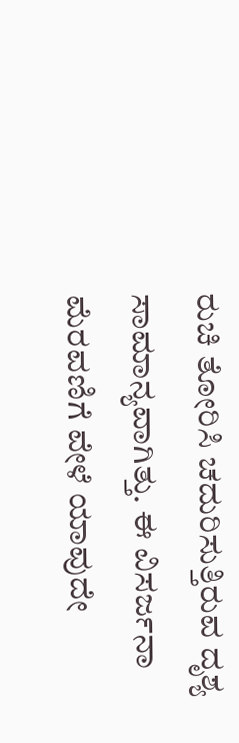ರುಚಿ ತೋರಿಸಿ ಚದುರಿಸುತ್ತಿರುವ ದೃಶ್ಯ ಸಾಮಾನ್ಯವಾಗಿತ್ತು. ಈ ವಿಸರ್ಜನಾ ಮೆರವಣಿಗೆ ವೇಳೆ ಯಾವುದೇ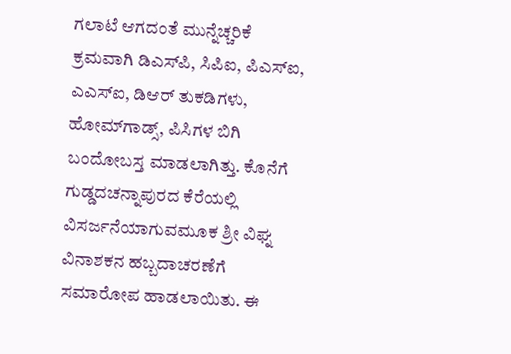ಗಲಾಟೆ ಆಗದಂತೆ ಮುನ್ನೆಚ್ಚರಿಕೆ ಕ್ರಮವಾಗಿ ಡಿಎಸ್‍ಪಿ, ಸಿಪಿಐ, ಪಿಎಸ್‍ಐ, ಎಎಸ್‍ಐ, ಡಿಆರ್ ತುಕಡಿಗಳು, ಹೋಮ್‍ಗಾಡ್ಸ್, ಪಿಸಿಗಳ ಬಿಗಿ ಬಂದೋಬಸ್ತ ಮಾಡಲಾಗಿತ್ತು. ಕೊನೆಗೆ ಗುಡ್ಡದಚನ್ನಾಪುರದ ಕೆರೆಯಲ್ಲಿ ವಿಸರ್ಜನೆಯಾಗುವಮೂಕ ಶ್ರೀ ವಿಘ್ನ ವಿನಾಶಕನ ಹಬ್ಬದಾಚರಣೆಗೆ ಸಮಾರೋಪ ಹಾಡಲಾಯಿತು. ಈ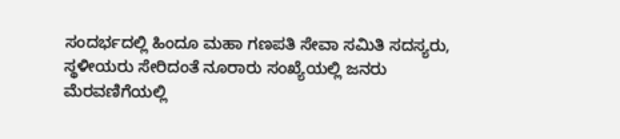ಸಂದರ್ಭದಲ್ಲಿ ಹಿಂದೂ ಮಹಾ ಗಣಪತಿ ಸೇವಾ ಸಮಿತಿ ಸದಸ್ಯರು, ಸ್ಥಳೀಯರು ಸೇರಿದಂತೆ ನೂರಾರು ಸಂಖ್ಯೆಯಲ್ಲಿ ಜನರು ಮೆರವಣಿಗೆಯಲ್ಲಿ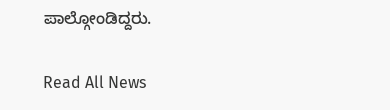ಪಾಲ್ಗೋಂಡಿದ್ದರು.

Read All News